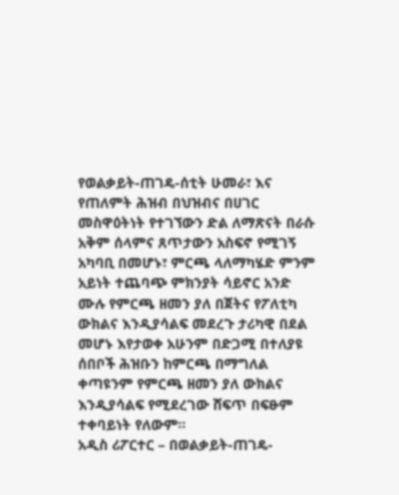የወልቃይት-ጠገዴ-ሰቲት ሁመራ፣ እና የጠለምት ሕዝብ በህዝብና በሀገር መስዋዕትነት የተገኘውን ድል ለማጽናት በራሱ አቅም ሰላምና ጸጥታውን አስፍኖ የሚገኝ አካባቢ በመሆኑ፣ ምርጫ ላለማካሄድ ምንም አይነት ተጨባጭ ምክንያት ሳይኖር አንድ ሙሉ የምርጫ ዘመን ያለ በጀትና የፖለቲካ ውክልና እንዲያሳልፍ መደረጉ ታሪካዊ በደል መሆኑ እየታወቀ አሁንም በድጋሚ በተለያዩ ሰበቦች ሕዝቡን ከምርጫ በማግለል ቀጣዩንም የምርጫ ዘመን ያለ ውክልና እንዲያሳልፍ የሚደረገው ሸፍጥ በፍፁም ተቀባይነት የለውም።
አዲስ ሪፖርተር – በወልቃይት-ጠገዴ-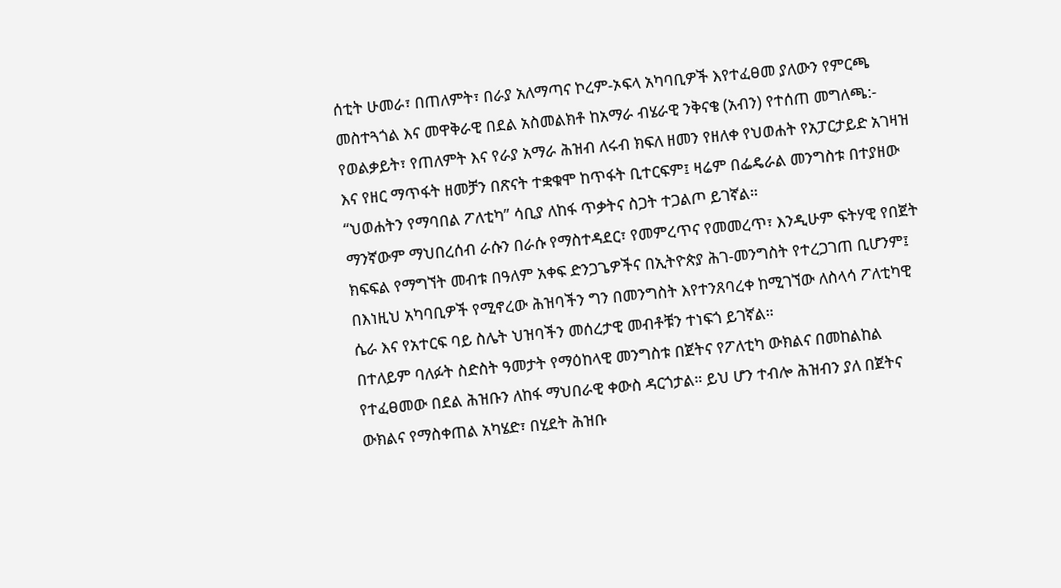ሰቲት ሁመራ፣ በጠለምት፣ በራያ አለማጣና ኮረም-ኦፍላ አካባቢዎች እየተፈፀመ ያለውን የምርጫ መስተጓጎል እና መዋቅራዊ በደል አስመልክቶ ከአማራ ብሄራዊ ንቅናቄ (አብን) የተሰጠ መግለጫ:-
የወልቃይት፣ የጠለምት እና የራያ አማራ ሕዝብ ለሩብ ክፍለ ዘመን የዘለቀ የህወሐት የአፓርታይድ አገዛዝ እና የዘር ማጥፋት ዘመቻን በጽናት ተቋቁሞ ከጥፋት ቢተርፍም፤ ዛሬም በፌዴራል መንግስቱ በተያዘው “ህወሐትን የማባበል ፖለቲካ” ሳቢያ ለከፋ ጥቃትና ስጋት ተጋልጦ ይገኛል።
ማንኛውም ማህበረሰብ ራሱን በራሱ የማስተዳደር፣ የመምረጥና የመመረጥ፣ እንዲሁም ፍትሃዊ የበጀት ክፍፍል የማግኘት መብቱ በዓለም አቀፍ ድንጋጌዎችና በኢትዮጵያ ሕገ-መንግስት የተረጋገጠ ቢሆንም፤ በእነዚህ አካባቢዎች የሚኖረው ሕዝባችን ግን በመንግስት እየተንጸባረቀ ከሚገኘው ለስላሳ ፖለቲካዊ ሴራ እና የአተርፍ ባይ ስሌት ህዝባችን መሰረታዊ መብቶቹን ተነፍጎ ይገኛል።
በተለይም ባለፉት ስድስት ዓመታት የማዕከላዊ መንግስቱ በጀትና የፖለቲካ ውክልና በመከልከል የተፈፀመው በደል ሕዝቡን ለከፋ ማህበራዊ ቀውስ ዳርጎታል። ይህ ሆን ተብሎ ሕዝብን ያለ በጀትና ውክልና የማስቀጠል አካሄድ፣ በሂደት ሕዝቡ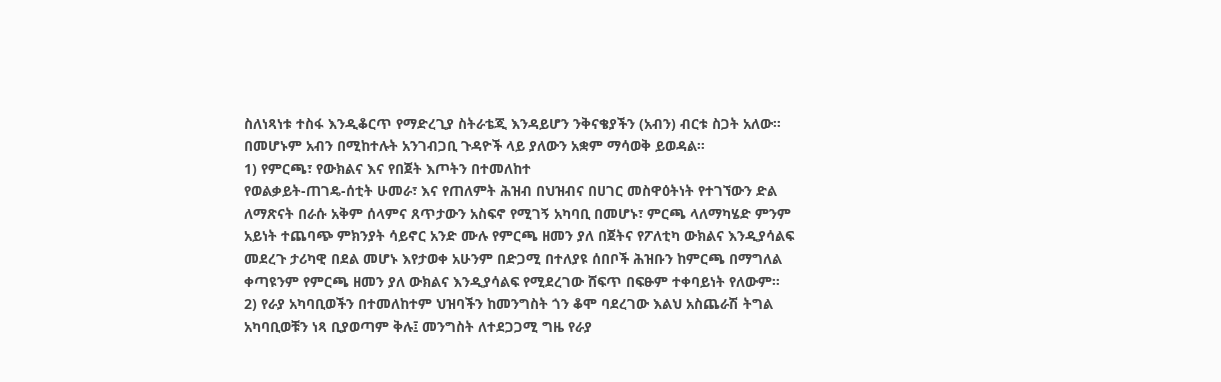ስለነጻነቱ ተስፋ እንዲቆርጥ የማድረጊያ ስትራቴጂ እንዳይሆን ንቅናቄያችን (አብን) ብርቱ ስጋት አለው።
በመሆኑም አብን በሚከተሉት አንገብጋቢ ጉዳዮች ላይ ያለውን አቋም ማሳወቅ ይወዳል።
1) የምርጫ፣ የውክልና እና የበጀት እጦትን በተመለከተ
የወልቃይት-ጠገዴ-ሰቲት ሁመራ፣ እና የጠለምት ሕዝብ በህዝብና በሀገር መስዋዕትነት የተገኘውን ድል ለማጽናት በራሱ አቅም ሰላምና ጸጥታውን አስፍኖ የሚገኝ አካባቢ በመሆኑ፣ ምርጫ ላለማካሄድ ምንም አይነት ተጨባጭ ምክንያት ሳይኖር አንድ ሙሉ የምርጫ ዘመን ያለ በጀትና የፖለቲካ ውክልና እንዲያሳልፍ መደረጉ ታሪካዊ በደል መሆኑ እየታወቀ አሁንም በድጋሚ በተለያዩ ሰበቦች ሕዝቡን ከምርጫ በማግለል ቀጣዩንም የምርጫ ዘመን ያለ ውክልና እንዲያሳልፍ የሚደረገው ሸፍጥ በፍፁም ተቀባይነት የለውም።
2) የራያ አካባቢወችን በተመለከተም ህዝባችን ከመንግስት ጎን ቆሞ ባደረገው እልህ አስጨራሽ ትግል አካባቢወቹን ነጻ ቢያወጣም ቅሉ፤ መንግስት ለተደጋጋሚ ግዜ የራያ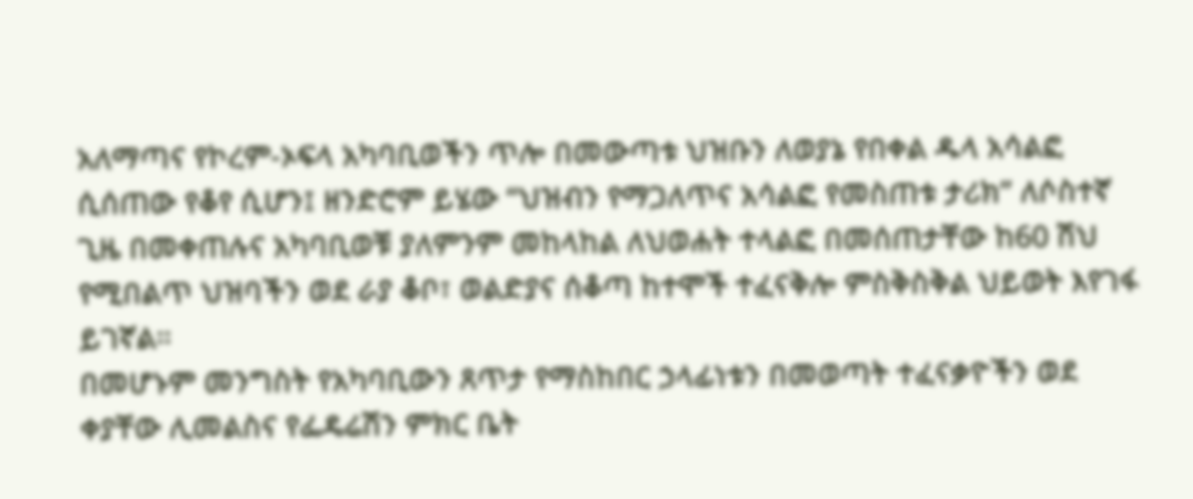አለማጣና የኮረም-ኦፍላ አካባቢወችን ጥሎ በመውጣቱ ህዝቡን ለወያኔ የበቀል ዱላ አሳልፎ ሲሰጠው የቆየ ሲሆን፤ ዘንድሮም ይሄው “ህዝብን የማጋለጥና አሳልፎ የመስጠቱ ታሪክ” ለሶስተኛ ጊዜ በመቀጠሉና አካባቢወቹ ያለምንም መከላከል ለህወሐት ተላልፎ በመሰጠታቸው ከ60 ሽህ የሚበልጥ ህዝባችን ወደ ራያ ቆቦ፣ ወልድያና ሰቆጣ ከተሞች ተፈናቅሎ ምስቅስቅል ህይወት እየገፋ ይገኛል።
በመሆኑም መንግስት የአካባቢውን ጸጥታ የማስከበር ኃላፊነቱን በመወጣት ተፈናቃዮችን ወደ ቀያቸው ሊመልስና የፌዴሬሽን ምክር ቤት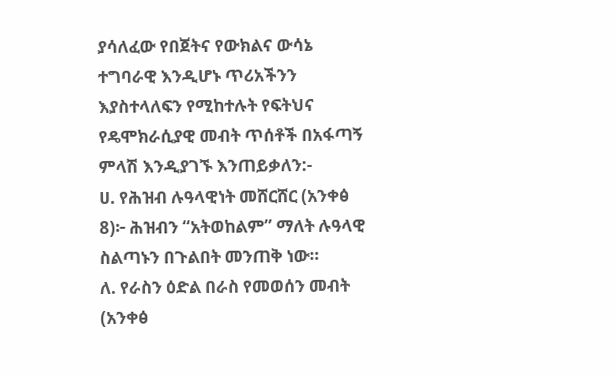ያሳለፈው የበጀትና የውክልና ውሳኔ ተግባራዊ እንዲሆኑ ጥሪአችንን እያስተላለፍን የሚከተሉት የፍትህና የዴሞክራሲያዊ መብት ጥሰቶች በአፋጣኝ ምላሽ እንዲያገኙ እንጠይቃለን:-
ሀ. የሕዝብ ሉዓላዊነት መሸርሸር (አንቀፅ 8)፦ ሕዝብን “አትወከልም” ማለት ሉዓላዊ ስልጣኑን በጉልበት መንጠቅ ነው።
ለ. የራስን ዕድል በራስ የመወሰን መብት (አንቀፅ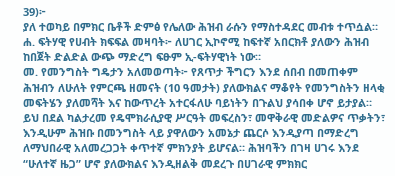39)፦
ያለ ተወካይ በምክር ቤቶች ድምፅ የሌለው ሕዝብ ራሱን የማስተዳደር መብቱ ተጥሷል።
ሐ. ፍትሃዊ የሀብት ክፍፍል መዛባት፦ ለሀገር ኢኮኖሚ ከፍተኛ አበርክቶ ያለውን ሕዝብ ከበጀት ድልድል ውጭ ማድረግ ፍፁም ኢ-ፍትሃዊነት ነው።
መ. የመንግስት ግዴታን አለመወጣት፦ የጸጥታ ችግርን እንደ ሰበብ በመጠቀም ሕዝብን ለሁለት የምርጫ ዘመናት (10 ዓመታት) ያለውክልና ማቆየት የመንግስትን ዘላቂ መፍትሄን ያለመሻት እና ከውጥረት አተርፋለሁ ባይነትን በጉልህ ያሳበቀ ሆኖ ይታያል።
ይህ በደል ካልታረመ የዴሞክራሲያዊ ሥርዓት መፍረስን፣ መዋቅራዊ መድልዎና ጥቃትን፣ እንዲሁም ሕዝቡ በመንግስት ላይ ያዋለውን አመኔታ ጨርሶ እንዲያጣ በማድረግ ለማህበራዊ አለመረጋጋት ቀጥተኛ ምክንያት ይሆናል። ሕዝባችን በገዛ ሀገሩ እንደ “ሁለተኛ ዜጋ” ሆኖ ያለውክልና እንዲዘልቅ መደረጉ በሀገራዊ ምክክር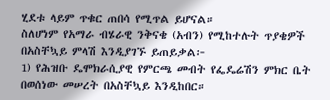ሂደቱ ላይም ጥቁር ጠበሳ የሚጥል ይሆናል።
ስለሆነም የአማራ ብሄራዊ ንቅናቄ (አብን) የሚከተሉት ጥያቄዎች በአስቸኳይ ምላሽ እንዲያገኙ ይጠይቃል፦
1) የሕዝቡ ዴሞክራሲያዊ የምርጫ መብት የፌዴሬሽን ምክር ቤት በወሰነው መሠረት በአስቸኳይ እንዲከበር።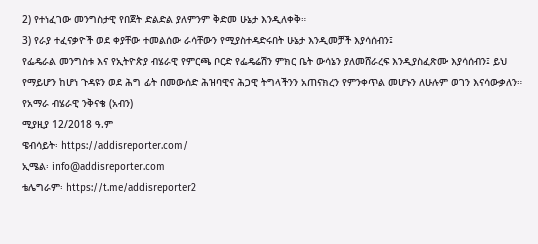2) የተነፈገው መንግስታዊ የበጀት ድልድል ያለምንም ቅድመ ሁኔታ እንዲለቀቅ።
3) የራያ ተፈናቃዮች ወደ ቀያቸው ተመልሰው ራሳቸውን የሚያስተዳድሩበት ሁኔታ እንዲመቻች እያሳሰብን፤
የፌዴራል መንግስቱ እና የኢትዮጵያ ብሄራዊ የምርጫ ቦርድ የፌዴሬሽን ምክር ቤት ውሳኔን ያለመሸራረፍ እንዲያስፈጽሙ እያሳሰብን፤ ይህ የማይሆን ከሆነ ጉዳዩን ወደ ሕግ ፊት በመውሰድ ሕዝባዊና ሕጋዊ ትግላችንን አጠናክረን የምንቀጥል መሆኑን ለሁሉም ወገን እናሳውቃለን።
የአማራ ብሄራዊ ንቅናቄ (አብን)
ሚያዚያ 12/2018 ዓ.ም
ዌብሳይት፡ https://addisreporter.com/
ኢሜል፡ info@addisreporter.com
ቴሌግራም፡ https://t.me/addisreporter2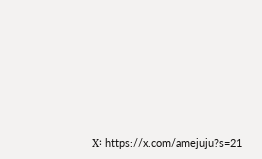X፡ https://x.com/amejuju?s=21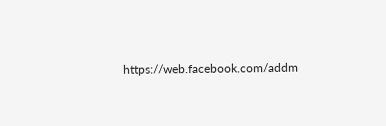https://web.facebook.com/addm